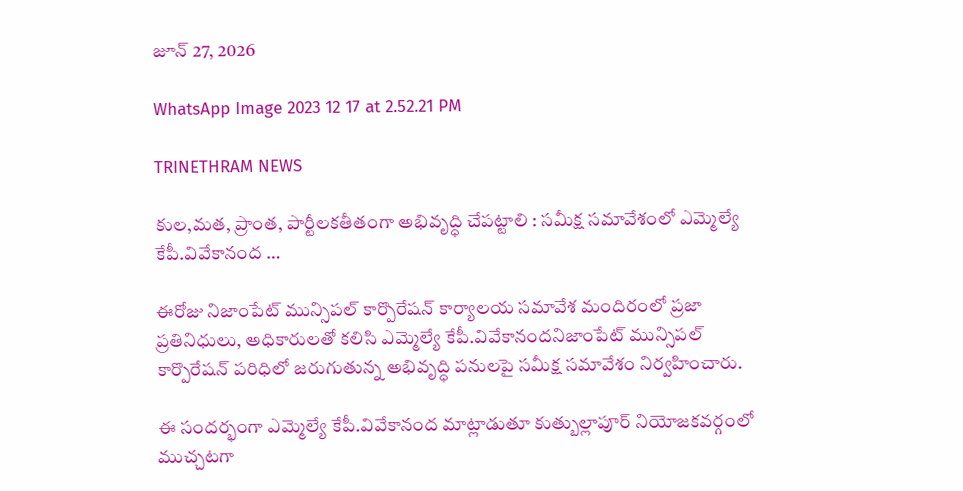జూన్ 27, 2026

WhatsApp Image 2023 12 17 at 2.52.21 PM

TRINETHRAM NEWS

కుల,మత, ప్రాంత, పార్టీలకతీతంగా అభివృద్ధి చేపట్టాలి : సమీక్ష సమావేశంలో ఎమ్మెల్యే కేపీ.వివేకానంద …

ఈరోజు నిజాంపేట్ మున్సిపల్ కార్పొరేషన్ కార్యాలయ సమావేశ మందిరంలో ప్రజా ప్రతినిధులు, అధికారులతో కలిసి ఎమ్మెల్యే కేపీ.వివేకానందనిజాంపేట్ మున్సిపల్ కార్పొరేషన్ పరిధిలో జరుగుతున్న అభివృద్ధి పనులపై సమీక్ష సమావేశం నిర్వహించారు.

ఈ సందర్భంగా ఎమ్మెల్యే కేపీ.వివేకానంద మాట్లాడుతూ కుత్బుల్లాపూర్ నియోజకవర్గంలో ముచ్చటగా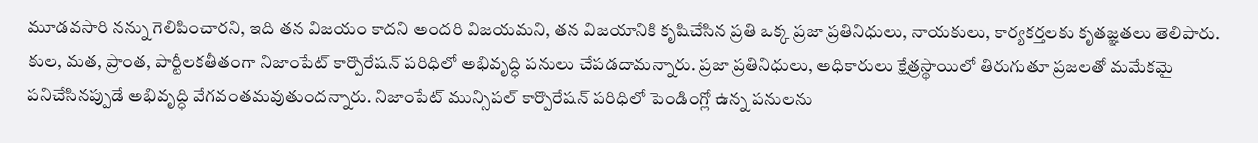మూడవసారి నన్ను గెలిపించారని, ఇది తన విజయం కాదని అందరి విజయమని, తన విజయానికి కృషిచేసిన ప్రతి ఒక్క ప్రజా ప్రతినిధులు, నాయకులు, కార్యకర్తలకు కృతజ్ఞతలు తెలిపారు. కుల, మత, ప్రాంత, పార్టీలకతీతంగా నిజాంపేట్ కార్పొరేషన్ పరిధిలో అభివృద్ధి పనులు చేపడదామన్నారు. ప్రజా ప్రతినిధులు, అధికారులు క్షేత్రస్థాయిలో తిరుగుతూ ప్రజలతో మమేకమై పనిచేసినప్పుడే అభివృద్ధి వేగవంతమవుతుందన్నారు. నిజాంపేట్ మున్సిపల్ కార్పొరేషన్ పరిధిలో పెండింగ్లో ఉన్న పనులను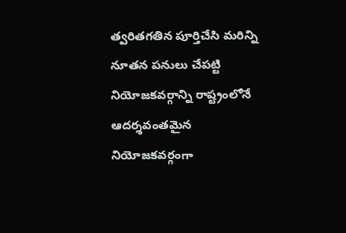త్వరితగతిన పూర్తిచేసి మరిన్ని నూతన పనులు చేపట్టి నియోజకవర్గాన్ని రాష్ట్రంలోనే ఆదర్శవంతమైన నియోజకవర్గంగా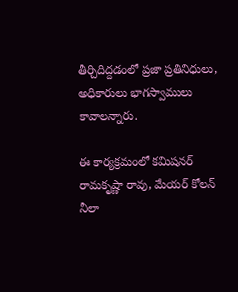తీర్చిదిద్దడంలో ప్రజా ప్రతినిధులు, అధికారులు భాగస్వాములు కావాలన్నారు.

ఈ కార్యక్రమంలో కమిషనర్ రామకృష్ణా రావు, మేయర్ కోలన్ నీలా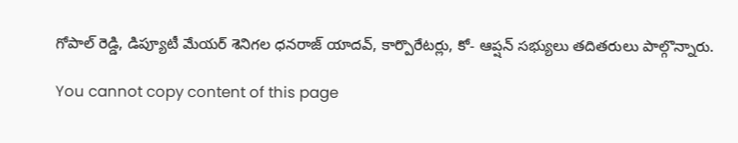గోపాల్ రెడ్డి, డిప్యూటీ మేయర్ శెనిగల ధనరాజ్ యాదవ్, కార్పొరేటర్లు, కో- ఆప్షన్ సభ్యులు తదితరులు పాల్గొన్నారు.

You cannot copy content of this page